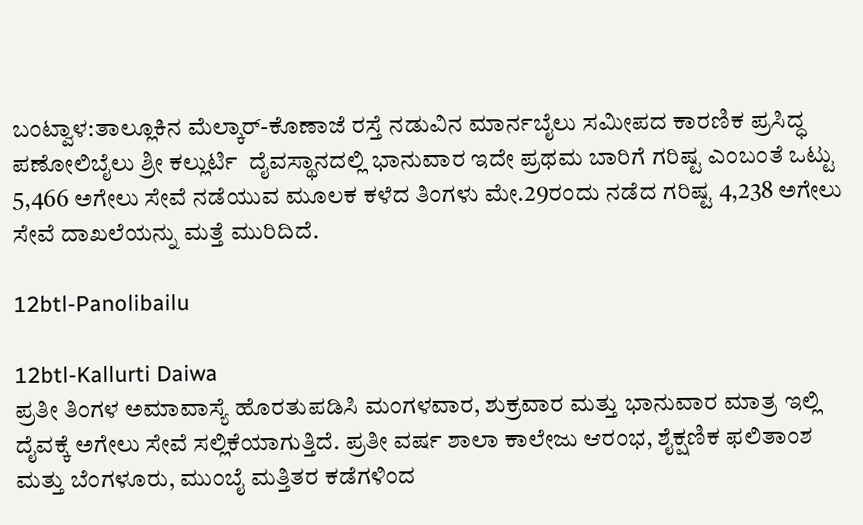ಬಂಟ್ವಾಳ:ತಾಲ್ಲೂಕಿನ ಮೆಲ್ಕಾರ್-ಕೊಣಾಜೆ ರಸ್ತೆ ನಡುವಿನ ಮಾರ್ನಬೈಲು ಸಮೀಪದ ಕಾರಣಿಕ ಪ್ರಸಿದ್ಧ ಪಣೋಲಿಬೈಲು ಶ್ರೀ ಕಲ್ಲುರ್ಟಿ  ದೈವಸ್ಥಾನದಲ್ಲಿ ಭಾನುವಾರ ಇದೇ ಪ್ರಥಮ ಬಾರಿಗೆ ಗರಿಷ್ಟ ಎಂಬಂತೆ ಒಟ್ಟು 5,466 ಅಗೇಲು ಸೇವೆ ನಡೆಯುವ ಮೂಲಕ ಕಳೆದ ತಿಂಗಳು ಮೇ.29ರಂದು ನಡೆದ ಗರಿಷ್ಟ 4,238 ಅಗೇಲು ಸೇವೆ ದಾಖಲೆಯನ್ನು ಮತ್ತೆ ಮುರಿದಿದೆ.

12btl-Panolibailu

12btl-Kallurti Daiwa
ಪ್ರತೀ ತಿಂಗಳ ಅಮಾವಾಸ್ಯೆ ಹೊರತುಪಡಿಸಿ ಮಂಗಳವಾರ, ಶುಕ್ರವಾರ ಮತ್ತು ಭಾನುವಾರ ಮಾತ್ರ ಇಲ್ಲಿ ದೈವಕ್ಕೆ ಅಗೇಲು ಸೇವೆ ಸಲ್ಲಿಕೆಯಾಗುತ್ತಿದೆ. ಪ್ರತೀ ವರ್ಷ ಶಾಲಾ ಕಾಲೇಜು ಆರಂಭ, ಶೈಕ್ಷಣಿಕ ಫಲಿತಾಂಶ ಮತ್ತು ಬೆಂಗಳೂರು, ಮುಂಬೈ ಮತ್ತಿತರ ಕಡೆಗಳಿಂದ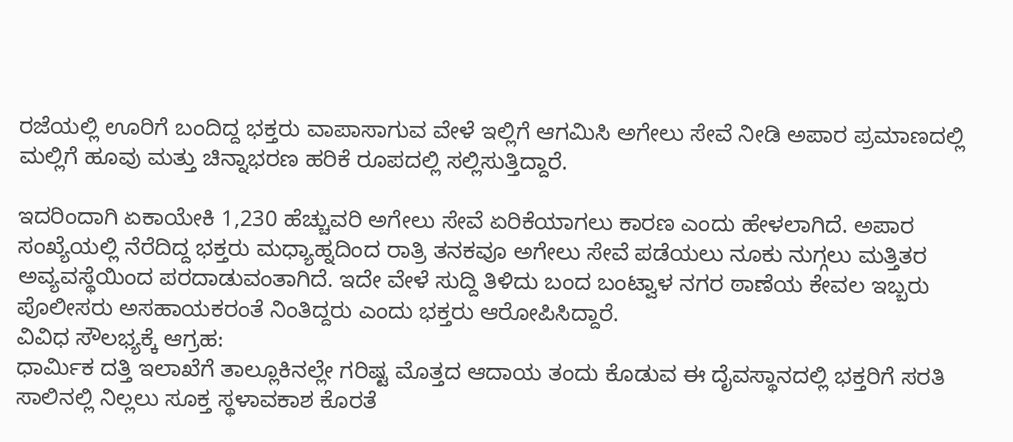ರಜೆಯಲ್ಲಿ ಊರಿಗೆ ಬಂದಿದ್ದ ಭಕ್ತರು ವಾಪಾಸಾಗುವ ವೇಳೆ ಇಲ್ಲಿಗೆ ಆಗಮಿಸಿ ಅಗೇಲು ಸೇವೆ ನೀಡಿ ಅಪಾರ ಪ್ರಮಾಣದಲ್ಲಿ ಮಲ್ಲಿಗೆ ಹೂವು ಮತ್ತು ಚಿನ್ನಾಭರಣ ಹರಿಕೆ ರೂಪದಲ್ಲಿ ಸಲ್ಲಿಸುತ್ತಿದ್ದಾರೆ.

ಇದರಿಂದಾಗಿ ಏಕಾಯೇಕಿ 1,230 ಹೆಚ್ಚುವರಿ ಅಗೇಲು ಸೇವೆ ಏರಿಕೆಯಾಗಲು ಕಾರಣ ಎಂದು ಹೇಳಲಾಗಿದೆ. ಅಪಾರ ಸಂಖ್ಯೆಯಲ್ಲಿ ನೆರೆದಿದ್ದ ಭಕ್ತರು ಮಧ್ಯಾಹ್ನದಿಂದ ರಾತ್ರಿ ತನಕವೂ ಅಗೇಲು ಸೇವೆ ಪಡೆಯಲು ನೂಕು ನುಗ್ಗಲು ಮತ್ತಿತರ ಅವ್ಯವಸ್ಥೆಯಿಂದ ಪರದಾಡುವಂತಾಗಿದೆ. ಇದೇ ವೇಳೆ ಸುದ್ದಿ ತಿಳಿದು ಬಂದ ಬಂಟ್ವಾಳ ನಗರ ಠಾಣೆಯ ಕೇವಲ ಇಬ್ಬರು ಪೊಲೀಸರು ಅಸಹಾಯಕರಂತೆ ನಿಂತಿದ್ದರು ಎಂದು ಭಕ್ತರು ಆರೋಪಿಸಿದ್ದಾರೆ.
ವಿವಿಧ ಸೌಲಭ್ಯಕ್ಕೆ ಆಗ್ರಹ:
ಧಾರ್ಮಿಕ ದತ್ತಿ ಇಲಾಖೆಗೆ ತಾಲ್ಲೂಕಿನಲ್ಲೇ ಗರಿಷ್ಟ ಮೊತ್ತದ ಆದಾಯ ತಂದು ಕೊಡುವ ಈ ದೈವಸ್ಥಾನದಲ್ಲಿ ಭಕ್ತರಿಗೆ ಸರತಿ ಸಾಲಿನಲ್ಲಿ ನಿಲ್ಲಲು ಸೂಕ್ತ ಸ್ಥಳಾವಕಾಶ ಕೊರತೆ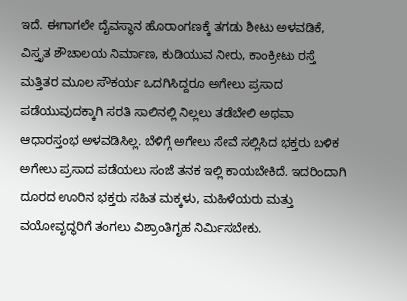ಇದೆ. ಈಗಾಗಲೇ ದೈವಸ್ಥಾನ ಹೊರಾಂಗಣಕ್ಕೆ ತಗಡು ಶೀಟು ಅಳವಡಿಕೆ, ವಿಸ್ತೃತ ಶೌಚಾಲಯ ನಿರ್ಮಾಣ, ಕುಡಿಯುವ ನೀರು, ಕಾಂಕ್ರೀಟು ರಸ್ತೆ ಮತ್ತಿತರ ಮೂಲ ಸೌಕರ್ಯ ಒದಗಿಸಿದ್ದರೂ ಅಗೇಲು ಪ್ರಸಾದ ಪಡೆಯುವುದಕ್ಕಾಗಿ ಸರತಿ ಸಾಲಿನಲ್ಲಿ ನಿಲ್ಲಲು ತಡೆಬೇಲಿ ಅಥವಾ ಆಧಾರಸ್ತಂಭ ಅಳವಡಿಸಿಲ್ಲ. ಬೆಳಿಗ್ಗೆ ಅಗೇಲು ಸೇವೆ ಸಲ್ಲಿಸಿದ ಭಕ್ತರು ಬಳಿಕ ಅಗೇಲು ಪ್ರಸಾದ ಪಡೆಯಲು ಸಂಜೆ ತನಕ ಇಲ್ಲಿ ಕಾಯಬೇಕಿದೆ. ಇದರಿಂದಾಗಿ ದೂರದ ಊರಿನ ಭಕ್ತರು ಸಹಿತ ಮಕ್ಕಳು, ಮಹಿಳೆಯರು ಮತ್ತು ವಯೋವೃದ್ಧರಿಗೆ ತಂಗಲು ವಿಶ್ರಾಂತಿಗೃಹ ನಿರ್ಮಿಸಬೇಕು.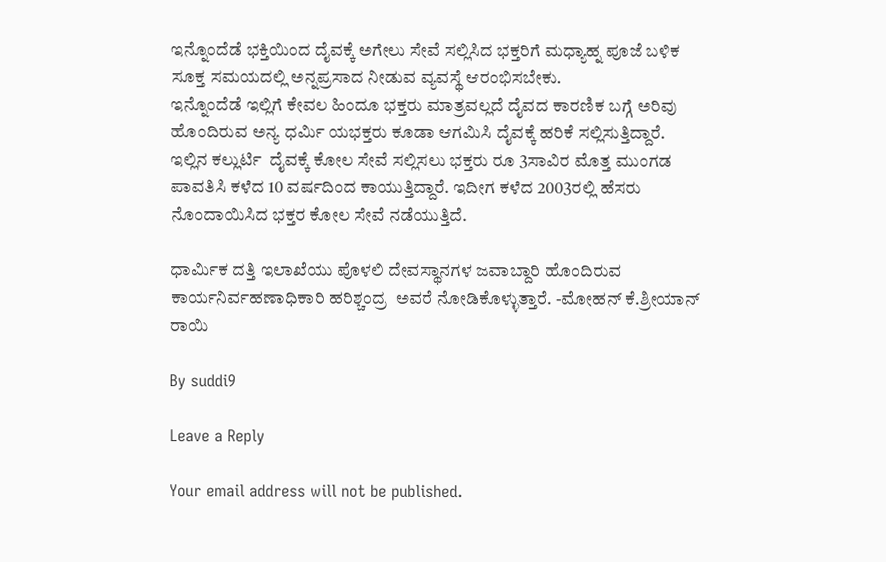ಇನ್ನೊಂದೆಡೆ ಭಕ್ತಿಯಿಂದ ದೈವಕ್ಕೆ ಅಗೇಲು ಸೇವೆ ಸಲ್ಲಿಸಿದ ಭಕ್ತರಿಗೆ ಮಧ್ಯಾಹ್ನ ಪೂಜೆ ಬಳಿಕ ಸೂಕ್ತ ಸಮಯದಲ್ಲಿ ಅನ್ನಪ್ರಸಾದ ನೀಡುವ ವ್ಯವಸ್ಥೆ ಆರಂಭಿಸಬೇಕು.
ಇನ್ನೊಂದೆಡೆ ಇಲ್ಲಿಗೆ ಕೇವಲ ಹಿಂದೂ ಭಕ್ತರು ಮಾತ್ರವಲ್ಲದೆ ದೈವದ ಕಾರಣಿಕ ಬಗ್ಗೆ ಅರಿವು ಹೊಂದಿರುವ ಅನ್ಯ ಧರ್ಮಿ ಯಭಕ್ತರು ಕೂಡಾ ಆಗಮಿಸಿ ದೈವಕ್ಕೆ ಹರಿಕೆ ಸಲ್ಲಿಸುತ್ತಿದ್ದಾರೆ.
ಇಲ್ಲಿನ ಕಲ್ಲುರ್ಟಿ  ದೈವಕ್ಕೆ ಕೋಲ ಸೇವೆ ಸಲ್ಲಿಸಲು ಭಕ್ತರು ರೂ 3ಸಾವಿರ ಮೊತ್ತ ಮುಂಗಡ ಪಾವತಿಸಿ ಕಳೆದ 10 ವರ್ಷದಿಂದ ಕಾಯುತ್ತಿದ್ದಾರೆ. ಇದೀಗ ಕಳೆದ 2003ರಲ್ಲಿ ಹೆಸರು ನೊಂದಾಯಿಸಿದ ಭಕ್ತರ ಕೋಲ ಸೇವೆ ನಡೆಯುತ್ತಿದೆ.

ಧಾರ್ಮಿಕ ದತ್ತಿ ಇಲಾಖೆಯು ಪೊಳಲಿ ದೇವಸ್ಥಾನಗಳ ಜವಾಬ್ದಾರಿ ಹೊಂದಿರುವ ಕಾರ್ಯನಿರ್ವಹಣಾಧಿಕಾರಿ ಹರಿಶ್ಚಂದ್ರ  ಅವರೆ ನೋಡಿಕೊಳ್ಳುತ್ತಾರೆ. -ಮೋಹನ್ ಕೆ.ಶ್ರೀಯಾನ್ ರಾಯಿ

By suddi9

Leave a Reply

Your email address will not be published.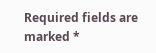Required fields are marked *